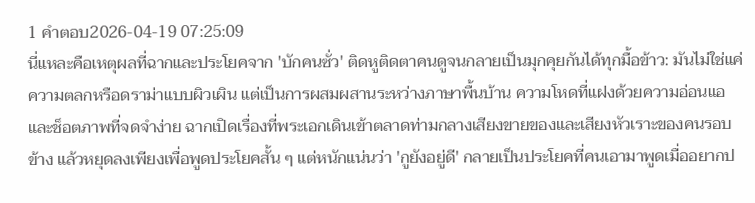1 คำตอบ2026-04-19 07:25:09
นี่แหละคือเหตุผลที่ฉากและประโยคจาก 'บักคนซั่ว' ติดหูติดตาคนดูจนกลายเป็นมุกคุยกันได้ทุกมื้อข้าว: มันไม่ใช่แค่ความตลกหรือดราม่าแบบผิวเผิน แต่เป็นการผสมผสานระหว่างภาษาพื้นบ้าน ความโหดที่แฝงด้วยความอ่อนแอ และช็อตภาพที่จดจำง่าย ฉากเปิดเรื่องที่พระเอกเดินเข้าตลาดท่ามกลางเสียงขายของและเสียงหัวเราะของคนรอบข้าง แล้วหยุดลงเพียงเพื่อพูดประโยคสั้น ๆ แต่หนักแน่นว่า 'กูยังอยู่ดี' กลายเป็นประโยคที่คนเอามาพูดเมื่ออยากป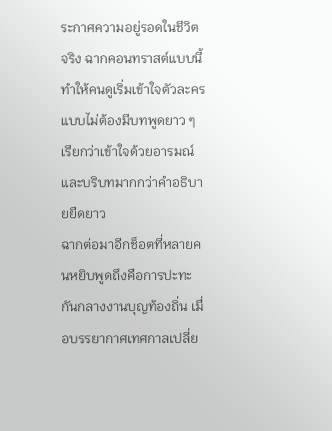ระกาศความอยู่รอดในชีวิตจริง ฉากคอนทราสต์แบบนี้ทำให้คนดูเริ่มเข้าใจตัวละครแบบไม่ต้องมีบทพูดยาว ๆ เรียกว่าเข้าใจด้วยอารมณ์และบริบทมากกว่าคำอธิบายยืดยาว
ฉากต่อมาอีกช็อตที่หลายคนหยิบพูดถึงคือการปะทะกันกลางงานบุญท้องถิ่น เมื่อบรรยากาศเทศกาลเปลี่ย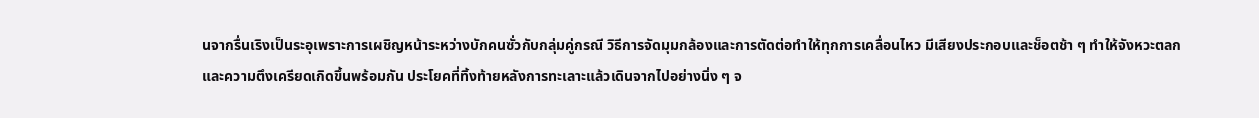นจากรื่นเริงเป็นระอุเพราะการเผชิญหน้าระหว่างบักคนซั่วกับกลุ่มคู่กรณี วิธีการจัดมุมกล้องและการตัดต่อทำให้ทุกการเคลื่อนไหว มีเสียงประกอบและช็อตช้า ๆ ทำให้จังหวะตลกและความตึงเครียดเกิดขึ้นพร้อมกัน ประโยคที่ทิ้งท้ายหลังการทะเลาะแล้วเดินจากไปอย่างนิ่ง ๆ จ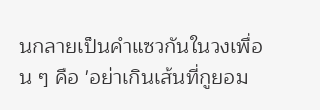นกลายเป็นคำแซวกันในวงเพื่อน ๆ คือ 'อย่าเกินเส้นที่กูยอม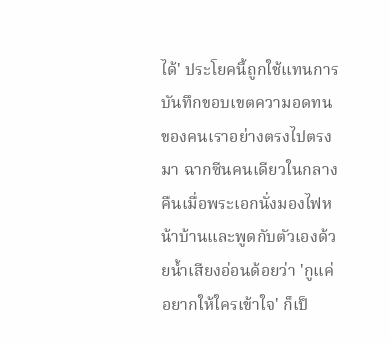ได้' ประโยคนี้ถูกใช้แทนการบันทึกขอบเขตความอดทนของคนเราอย่างตรงไปตรงมา ฉากซีนคนเดียวในกลางคืนเมื่อพระเอกนั่งมองไฟหน้าบ้านและพูดกับตัวเองด้วยน้ำเสียงอ่อนด้อยว่า 'กูแค่อยากให้ใครเข้าใจ' ก็เป็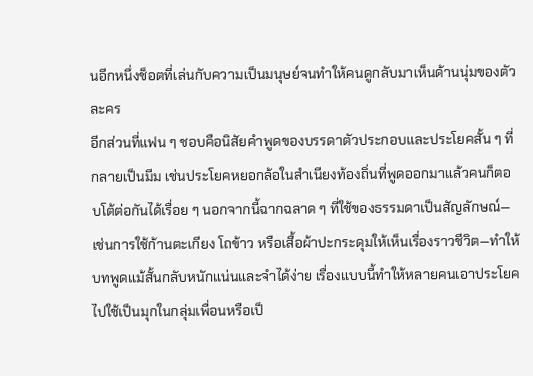นอีกหนึ่งช็อตที่เล่นกับความเป็นมนุษย์จนทำให้คนดูกลับมาเห็นด้านนุ่มของตัวละคร
อีกส่วนที่แฟน ๆ ชอบคือนิสัยคำพูดของบรรดาตัวประกอบและประโยคสั้น ๆ ที่กลายเป็นมีม เช่นประโยคหยอกล้อในสำเนียงท้องถิ่นที่พูดออกมาแล้วคนก็ตอบโต้ต่อกันได้เรื่อย ๆ นอกจากนี้ฉากฉลาด ๆ ที่ใช้ของธรรมดาเป็นสัญลักษณ์—เช่นการใช้ก้านตะเกียง โถข้าว หรือเสื้อผ้าปะกระดุมให้เห็นเรื่องราวชีวิต—ทำให้บทพูดแม้สั้นกลับหนักแน่นและจำได้ง่าย เรื่องแบบนี้ทำให้หลายคนเอาประโยคไปใช้เป็นมุกในกลุ่มเพื่อนหรือเป็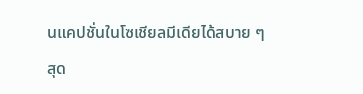นแคปชั่นในโซเชียลมีเดียได้สบาย ๆ
สุด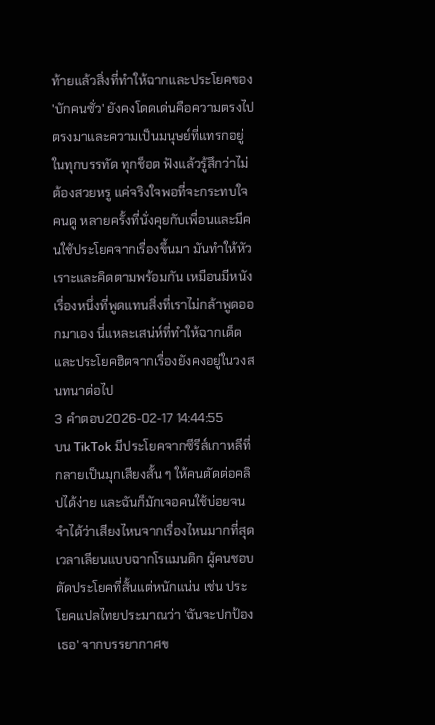ท้ายแล้วสิ่งที่ทำให้ฉากและประโยคของ 'บักคนซั่ว' ยังคงโดดเด่นคือความตรงไปตรงมาและความเป็นมนุษย์ที่แทรกอยู่ในทุกบรรทัด ทุกช็อต ฟังแล้วรู้สึกว่าไม่ต้องสวยหรู แค่จริงใจพอที่จะกระทบใจคนดู หลายครั้งที่นั่งคุยกับเพื่อนและมีคนใช้ประโยคจากเรื่องขึ้นมา มันทำให้หัวเราะและคิดตามพร้อมกัน เหมือนมีหนังเรื่องหนึ่งที่พูดแทนสิ่งที่เราไม่กล้าพูดออกมาเอง นี่แหละเสน่ห์ที่ทำให้ฉากเด็ดและประโยคฮิตจากเรื่องยังคงอยู่ในวงสนทนาต่อไป
3 คำตอบ2026-02-17 14:44:55
บน TikTok มีประโยคจากซีรีส์เกาหลีที่กลายเป็นมุกเสียงสั้น ๆ ให้คนตัดต่อคลิปได้ง่าย และฉันก็มักเจอคนใช้บ่อยจนจำได้ว่าเสียงไหนจากเรื่องไหนมากที่สุด
เวลาเลียนแบบฉากโรแมนติก ผู้คนชอบตัดประโยคที่สั้นแต่หนักแน่น เช่น ประโยคแปลไทยประมาณว่า 'ฉันจะปกป้องเธอ' จากบรรยากาศข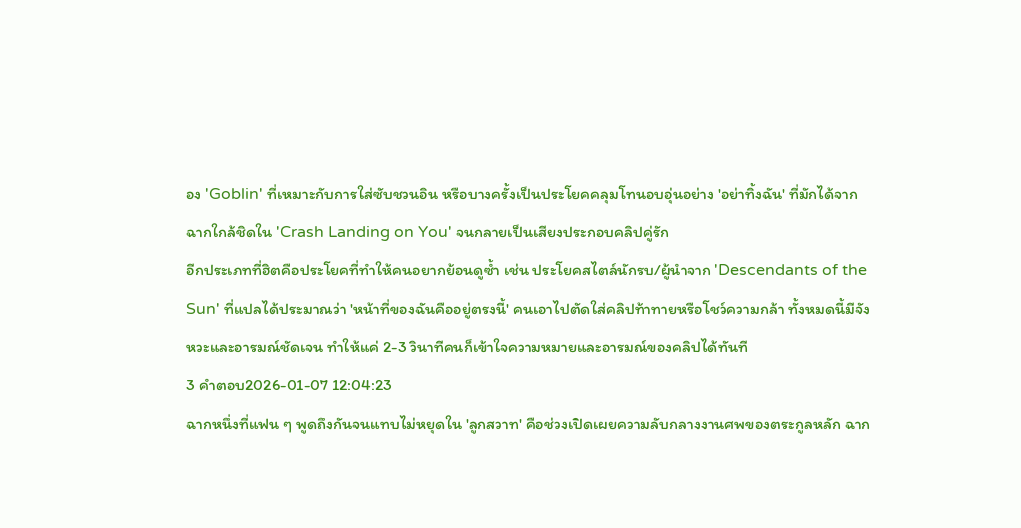อง 'Goblin' ที่เหมาะกับการใส่ซับชวนอิน หรือบางครั้งเป็นประโยคคลุมโทนอบอุ่นอย่าง 'อย่าทิ้งฉัน' ที่มักได้จากฉากใกล้ชิดใน 'Crash Landing on You' จนกลายเป็นเสียงประกอบคลิปคู่รัก
อีกประเภทที่ฮิตคือประโยคที่ทำให้คนอยากย้อนดูซ้ำ เช่น ประโยคสไตล์นักรบ/ผู้นำจาก 'Descendants of the Sun' ที่แปลได้ประมาณว่า 'หน้าที่ของฉันคืออยู่ตรงนี้' คนเอาไปตัดใส่คลิปท้าทายหรือโชว์ความกล้า ทั้งหมดนี้มีจังหวะและอารมณ์ชัดเจน ทำให้แค่ 2-3 วินาทีคนก็เข้าใจความหมายและอารมณ์ของคลิปได้ทันที
3 คำตอบ2026-01-07 12:04:23
ฉากหนึ่งที่แฟน ๆ พูดถึงกันจนแทบไม่หยุดใน 'ลูกสวาท' คือช่วงเปิดเผยความลับกลางงานศพของตระกูลหลัก ฉาก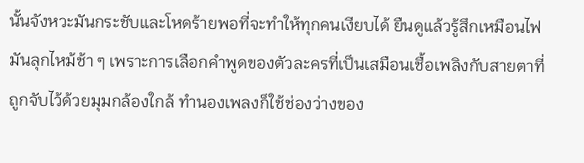นั้นจังหวะมันกระชับและโหดร้ายพอที่จะทำให้ทุกคนเงียบได้ ยืนดูแล้วรู้สึกเหมือนไฟมันลุกไหม้ช้า ๆ เพราะการเลือกคำพูดของตัวละครที่เป็นเสมือนเชื้อเพลิงกับสายตาที่ถูกจับไว้ด้วยมุมกล้องใกล้ ทำนองเพลงก็ใช้ช่องว่างของ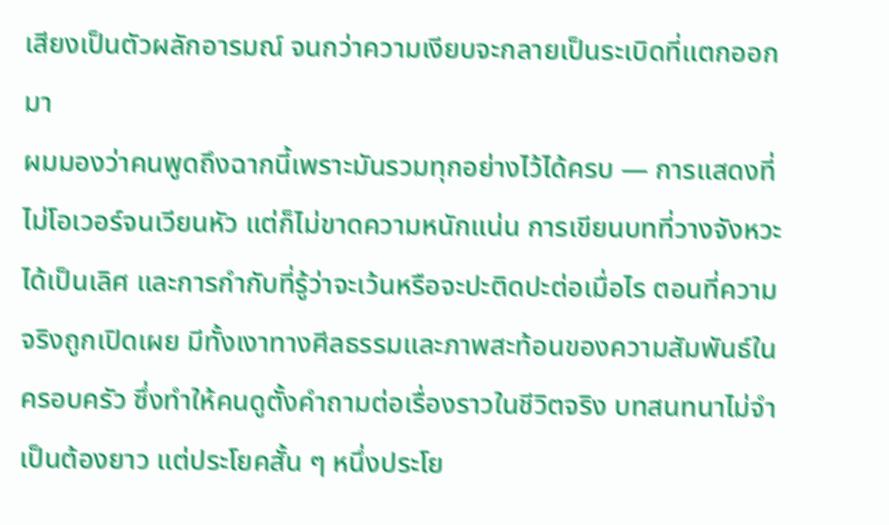เสียงเป็นตัวผลักอารมณ์ จนกว่าความเงียบจะกลายเป็นระเบิดที่แตกออกมา
ผมมองว่าคนพูดถึงฉากนี้เพราะมันรวมทุกอย่างไว้ได้ครบ — การแสดงที่ไม่โอเวอร์จนเวียนหัว แต่ก็ไม่ขาดความหนักแน่น การเขียนบทที่วางจังหวะได้เป็นเลิศ และการกำกับที่รู้ว่าจะเว้นหรือจะปะติดปะต่อเมื่อไร ตอนที่ความจริงถูกเปิดเผย มีทั้งเงาทางศีลธรรมและภาพสะท้อนของความสัมพันธ์ในครอบครัว ซึ่งทำให้คนดูตั้งคำถามต่อเรื่องราวในชีวิตจริง บทสนทนาไม่จำเป็นต้องยาว แต่ประโยคสั้น ๆ หนึ่งประโย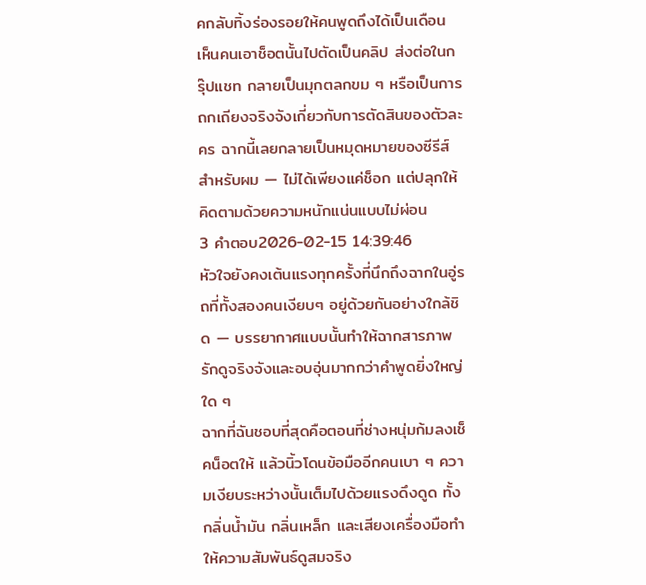คกลับทิ้งร่องรอยให้คนพูดถึงได้เป็นเดือน เห็นคนเอาช็อตนั้นไปตัดเป็นคลิป ส่งต่อในกรุ๊ปแชท กลายเป็นมุกตลกขม ๆ หรือเป็นการถกเถียงจริงจังเกี่ยวกับการตัดสินของตัวละคร ฉากนี้เลยกลายเป็นหมุดหมายของซีรีส์สำหรับผม — ไม่ได้เพียงแค่ช็อก แต่ปลุกให้คิดตามด้วยความหนักแน่นแบบไม่ผ่อน
3 คำตอบ2026-02-15 14:39:46
หัวใจยังคงเต้นแรงทุกครั้งที่นึกถึงฉากในอู่รถที่ทั้งสองคนเงียบๆ อยู่ด้วยกันอย่างใกล้ชิด — บรรยากาศแบบนั้นทำให้ฉากสารภาพรักดูจริงจังและอบอุ่นมากกว่าคำพูดยิ่งใหญ่ใด ๆ
ฉากที่ฉันชอบที่สุดคือตอนที่ช่างหนุ่มก้มลงเช็คน็อตให้ แล้วนิ้วโดนข้อมืออีกคนเบา ๆ ความเงียบระหว่างนั้นเต็มไปด้วยแรงดึงดูด ทั้งกลิ่นน้ำมัน กลิ่นเหล็ก และเสียงเครื่องมือทำให้ความสัมพันธ์ดูสมจริง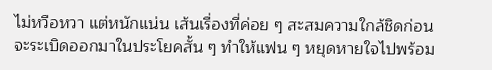ไม่หวือหวา แต่หนักแน่น เส้นเรื่องที่ค่อย ๆ สะสมความใกล้ชิดก่อนจะระเบิดออกมาในประโยคสั้น ๆ ทำให้แฟน ๆ หยุดหายใจไปพร้อม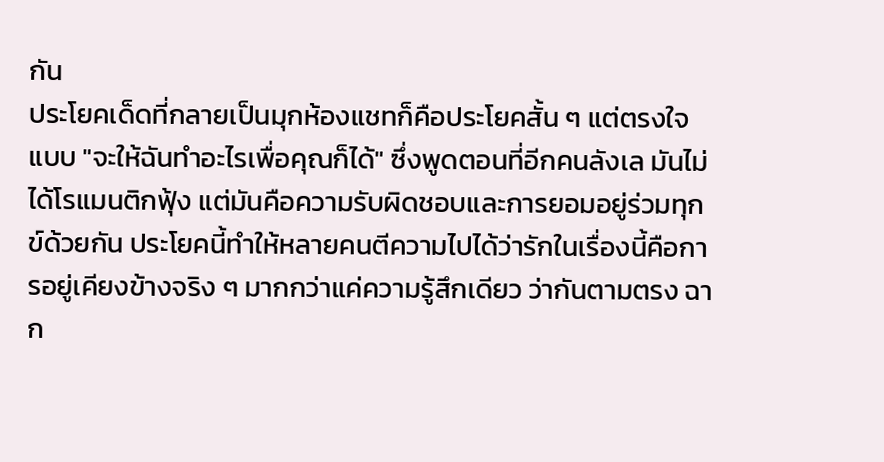กัน
ประโยคเด็ดที่กลายเป็นมุกห้องแชทก็คือประโยคสั้น ๆ แต่ตรงใจแบบ "จะให้ฉันทำอะไรเพื่อคุณก็ได้" ซึ่งพูดตอนที่อีกคนลังเล มันไม่ได้โรแมนติกฟุ้ง แต่มันคือความรับผิดชอบและการยอมอยู่ร่วมทุกข์ด้วยกัน ประโยคนี้ทำให้หลายคนตีความไปได้ว่ารักในเรื่องนี้คือการอยู่เคียงข้างจริง ๆ มากกว่าแค่ความรู้สึกเดียว ว่ากันตามตรง ฉาก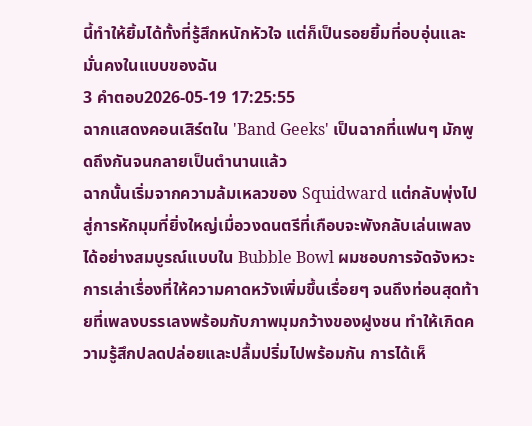นี้ทำให้ยิ้มได้ทั้งที่รู้สึกหนักหัวใจ แต่ก็เป็นรอยยิ้มที่อบอุ่นและมั่นคงในแบบของฉัน
3 คำตอบ2026-05-19 17:25:55
ฉากแสดงคอนเสิร์ตใน 'Band Geeks' เป็นฉากที่แฟนๆ มักพูดถึงกันจนกลายเป็นตำนานแล้ว
ฉากนั้นเริ่มจากความล้มเหลวของ Squidward แต่กลับพุ่งไปสู่การหักมุมที่ยิ่งใหญ่เมื่อวงดนตรีที่เกือบจะพังกลับเล่นเพลงได้อย่างสมบูรณ์แบบใน Bubble Bowl ผมชอบการจัดจังหวะการเล่าเรื่องที่ให้ความคาดหวังเพิ่มขึ้นเรื่อยๆ จนถึงท่อนสุดท้ายที่เพลงบรรเลงพร้อมกับภาพมุมกว้างของฝูงชน ทำให้เกิดความรู้สึกปลดปล่อยและปลื้มปริ่มไปพร้อมกัน การได้เห็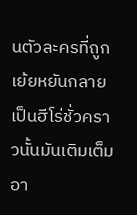นตัวละครที่ถูกเย้ยหยันกลายเป็นฮีโร่ชั่วคราวนั้นมันเติมเต็มอา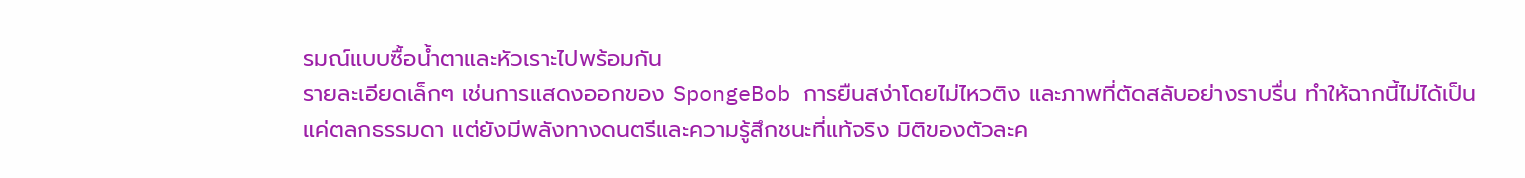รมณ์แบบซื้อน้ำตาและหัวเราะไปพร้อมกัน
รายละเอียดเล็กๆ เช่นการแสดงออกของ SpongeBob การยืนสง่าโดยไม่ไหวติง และภาพที่ตัดสลับอย่างราบรื่น ทำให้ฉากนี้ไม่ได้เป็นแค่ตลกธรรมดา แต่ยังมีพลังทางดนตรีและความรู้สึกชนะที่แท้จริง มิติของตัวละค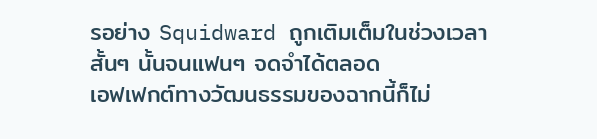รอย่าง Squidward ถูกเติมเต็มในช่วงเวลาสั้นๆ นั้นจนแฟนๆ จดจำได้ตลอด
เอฟเฟกต์ทางวัฒนธรรมของฉากนี้ก็ไม่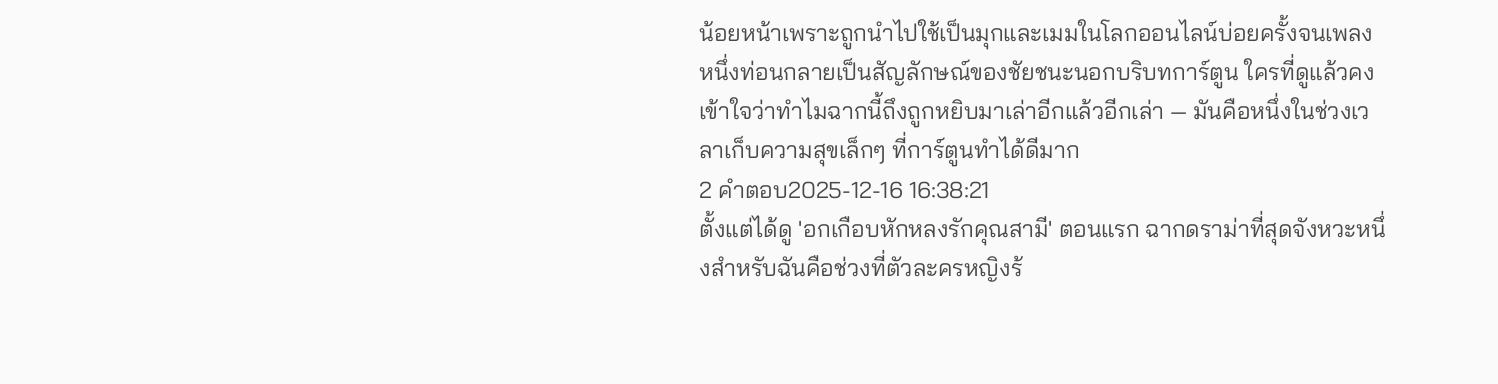น้อยหน้าเพราะถูกนำไปใช้เป็นมุกและเมมในโลกออนไลน์บ่อยครั้งจนเพลงหนึ่งท่อนกลายเป็นสัญลักษณ์ของชัยชนะนอกบริบทการ์ตูน ใครที่ดูแล้วคงเข้าใจว่าทำไมฉากนี้ถึงถูกหยิบมาเล่าอีกแล้วอีกเล่า — มันคือหนึ่งในช่วงเวลาเก็บความสุขเล็กๆ ที่การ์ตูนทำได้ดีมาก
2 คำตอบ2025-12-16 16:38:21
ตั้งแต่ได้ดู 'อกเกือบหักหลงรักคุณสามี' ตอนแรก ฉากดราม่าที่สุดจังหวะหนึ่งสำหรับฉันคือช่วงที่ตัวละครหญิงร้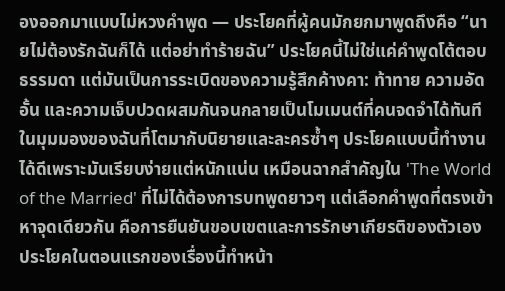องออกมาแบบไม่หวงคำพูด — ประโยคที่ผู้คนมักยกมาพูดถึงคือ “นายไม่ต้องรักฉันก็ได้ แต่อย่าทำร้ายฉัน” ประโยคนี้ไม่ใช่แค่คำพูดโต้ตอบธรรมดา แต่มันเป็นการระเบิดของความรู้สึกค้างคา: ท้าทาย ความอัดอั้น และความเจ็บปวดผสมกันจนกลายเป็นโมเมนต์ที่คนจดจำได้ทันที
ในมุมมองของฉันที่โตมากับนิยายและละครซ้ำๆ ประโยคแบบนี้ทำงานได้ดีเพราะมันเรียบง่ายแต่หนักแน่น เหมือนฉากสำคัญใน 'The World of the Married' ที่ไม่ได้ต้องการบทพูดยาวๆ แต่เลือกคำพูดที่ตรงเข้าหาจุดเดียวกัน คือการยืนยันขอบเขตและการรักษาเกียรติของตัวเอง ประโยคในตอนแรกของเรื่องนี้ทำหน้า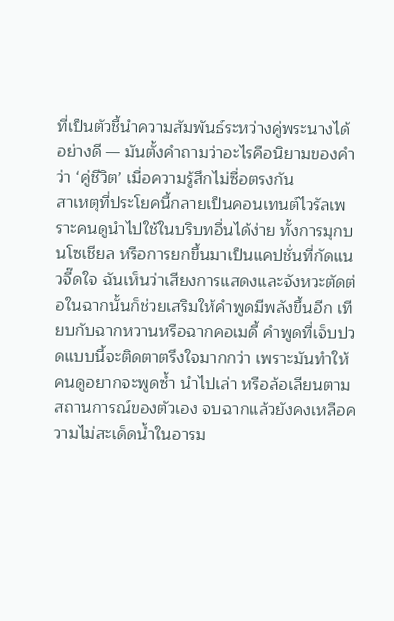ที่เป็นตัวชี้นำความสัมพันธ์ระหว่างคู่พระนางได้อย่างดี — มันตั้งคำถามว่าอะไรคือนิยามของคำว่า ‘คู่ชีวิต’ เมื่อความรู้สึกไม่ซื่อตรงกัน
สาเหตุที่ประโยคนี้กลายเป็นคอนเทนต์ไวรัลเพราะคนดูนำไปใช้ในบริบทอื่นได้ง่าย ทั้งการมุกบนโซเชียล หรือการยกขึ้นมาเป็นแคปชั่นที่กัดแนวจี๊ดใจ ฉันเห็นว่าเสียงการแสดงและจังหวะตัดต่อในฉากนั้นก็ช่วยเสริมให้คำพูดมีพลังขึ้นอีก เทียบกับฉากหวานหรือฉากคอเมดี้ คำพูดที่เจ็บปวดแบบนี้จะติดตาตรึงใจมากกว่า เพราะมันทำให้คนดูอยากจะพูดซ้ำ นำไปเล่า หรือล้อเลียนตามสถานการณ์ของตัวเอง จบฉากแล้วยังคงเหลือความไม่สะเด็ดน้ำในอารม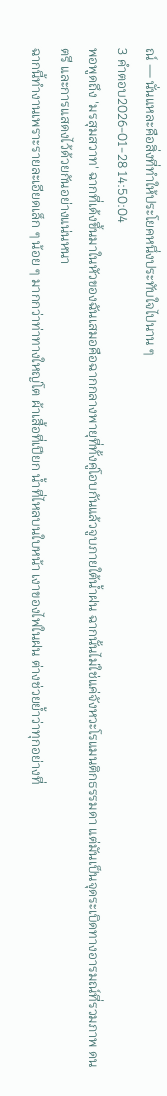ณ์ — นั่นแหละคือสิ่งที่ทำให้ประโยคหนึ่งประทับใจไปนาน ๆ
3 คำตอบ2026-01-28 14:50:04
พอพูดถึง 'มรสุมสวาท' ฉากที่เด้งขึ้นมาในหัวของฉันเสมอคือฉากกลางพายุที่ทั้งคู่โอบกันแล้วจูบภายใต้น้ำฝน ฉากนั้นไม่ใช่แค่จังหวะโรแมนติกธรรมดา แต่มันเป็นจุดระเบิดทางอารมณ์ที่รวมภาพ ดนตรี และการแสดงไว้ด้วยกันอย่างแน่นหนา
ฉากนี้ทำงานเพราะรายละเอียดเล็ก ๆ น้อย ๆ มากกว่าท่าทางใหญ่โต ผ้าเสื้อที่เปียก น้ำที่ไหลบนใบหน้า เงาของไฟในฝน ต่างช่วยย้ำว่าทุกอย่างที่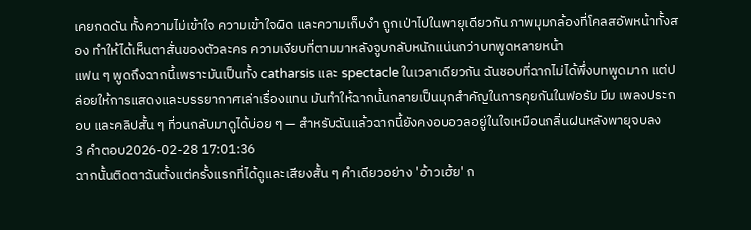เคยกดดัน ทั้งความไม่เข้าใจ ความเข้าใจผิด และความเก็บงำ ถูกเป่าไปในพายุเดียวกัน ภาพมุมกล้องที่โคลสอัพหน้าทั้งสอง ทำให้ได้เห็นตาสั่นของตัวละคร ความเงียบที่ตามมาหลังจูบกลับหนักแน่นกว่าบทพูดหลายหน้า
แฟน ๆ พูดถึงฉากนี้เพราะมันเป็นทั้ง catharsis และ spectacle ในเวลาเดียวกัน ฉันชอบที่ฉากไม่ได้พึ่งบทพูดมาก แต่ปล่อยให้การแสดงและบรรยากาศเล่าเรื่องแทน มันทำให้ฉากนั้นกลายเป็นมุกสำคัญในการคุยกันในฟอรัม มีม เพลงประกอบ และคลิปสั้น ๆ ที่วนกลับมาดูได้บ่อย ๆ — สำหรับฉันแล้วฉากนี้ยังคงอบอวลอยู่ในใจเหมือนกลิ่นฝนหลังพายุจบลง
3 คำตอบ2026-02-28 17:01:36
ฉากนั้นติดตาฉันตั้งแต่ครั้งแรกที่ได้ดูและเสียงสั้น ๆ คำเดียวอย่าง 'อ้าวเฮ้ย' ก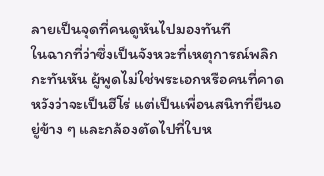ลายเป็นจุดที่คนดูหันไปมองทันที
ในฉากที่ว่าซึ่งเป็นจังหวะที่เหตุการณ์พลิกกะทันหัน ผู้พูดไม่ใช่พระเอกหรือคนที่คาดหวังว่าจะเป็นฮีโร่ แต่เป็นเพื่อนสนิทที่ยืนอยู่ข้าง ๆ และกล้องตัดไปที่ใบห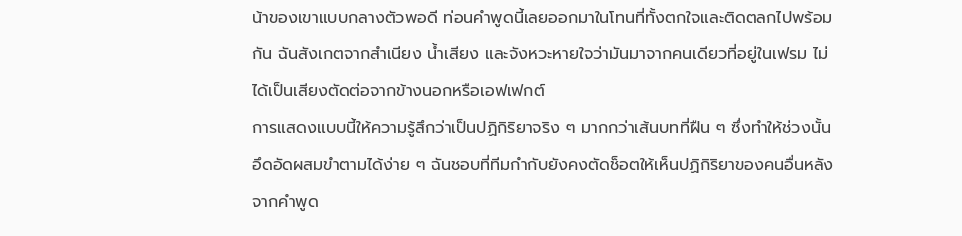น้าของเขาแบบกลางตัวพอดี ท่อนคำพูดนี้เลยออกมาในโทนที่ทั้งตกใจและติดตลกไปพร้อมกัน ฉันสังเกตจากสำเนียง น้ำเสียง และจังหวะหายใจว่ามันมาจากคนเดียวที่อยู่ในเฟรม ไม่ได้เป็นเสียงตัดต่อจากข้างนอกหรือเอฟเฟกต์
การแสดงแบบนี้ให้ความรู้สึกว่าเป็นปฏิกิริยาจริง ๆ มากกว่าเส้นบทที่ฝืน ๆ ซึ่งทำให้ช่วงนั้นอึดอัดผสมขำตามได้ง่าย ๆ ฉันชอบที่ทีมกำกับยังคงตัดช็อตให้เห็นปฏิกิริยาของคนอื่นหลังจากคำพูด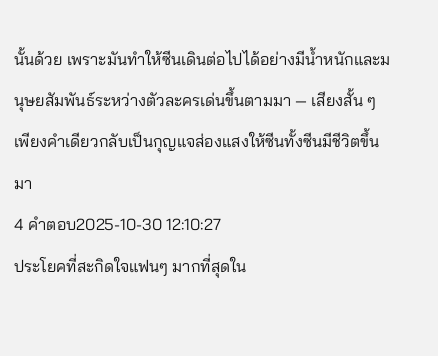นั้นด้วย เพราะมันทำให้ซีนเดินต่อไปได้อย่างมีน้ำหนักและมนุษยสัมพันธ์ระหว่างตัวละครเด่นขึ้นตามมา — เสียงสั้น ๆ เพียงคำเดียวกลับเป็นกุญแจส่องแสงให้ซีนทั้งซีนมีชีวิตขึ้นมา
4 คำตอบ2025-10-30 12:10:27
ประโยคที่สะกิดใจแฟนๆ มากที่สุดใน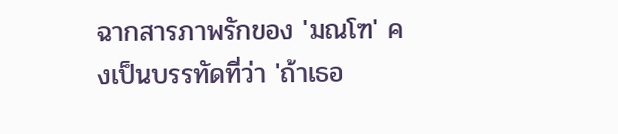ฉากสารภาพรักของ 'มณโฑ' คงเป็นบรรทัดที่ว่า 'ถ้าเธอ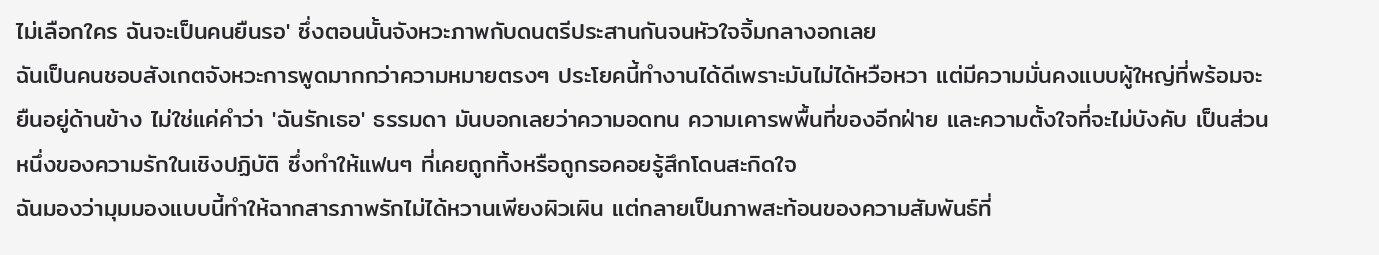ไม่เลือกใคร ฉันจะเป็นคนยืนรอ' ซึ่งตอนนั้นจังหวะภาพกับดนตรีประสานกันจนหัวใจจิ้มกลางอกเลย
ฉันเป็นคนชอบสังเกตจังหวะการพูดมากกว่าความหมายตรงๆ ประโยคนี้ทำงานได้ดีเพราะมันไม่ได้หวือหวา แต่มีความมั่นคงแบบผู้ใหญ่ที่พร้อมจะยืนอยู่ด้านข้าง ไม่ใช่แค่คำว่า 'ฉันรักเธอ' ธรรมดา มันบอกเลยว่าความอดทน ความเคารพพื้นที่ของอีกฝ่าย และความตั้งใจที่จะไม่บังคับ เป็นส่วนหนึ่งของความรักในเชิงปฏิบัติ ซึ่งทำให้แฟนๆ ที่เคยถูกทิ้งหรือถูกรอคอยรู้สึกโดนสะกิดใจ
ฉันมองว่ามุมมองแบบนี้ทำให้ฉากสารภาพรักไม่ได้หวานเพียงผิวเผิน แต่กลายเป็นภาพสะท้อนของความสัมพันธ์ที่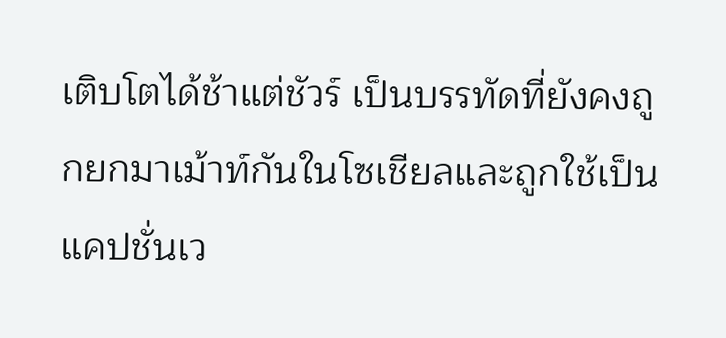เติบโตได้ช้าแต่ชัวร์ เป็นบรรทัดที่ยังคงถูกยกมาเม้าท์กันในโซเชียลและถูกใช้เป็นแคปชั่นเว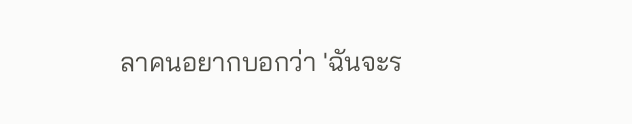ลาคนอยากบอกว่า 'ฉันจะร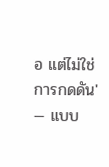อ แต่ไม่ใช่การกดดัน' — แบบ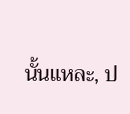นั้นแหละ, ป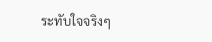ระทับใจจริงๆ